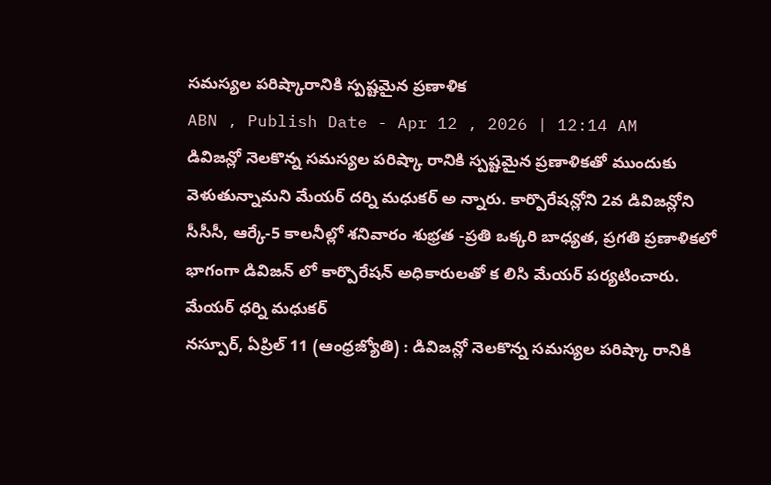సమస్యల పరిష్కారానికి స్పష్టమైన ప్రణాళిక
ABN , Publish Date - Apr 12 , 2026 | 12:14 AM
డివిజన్లో నెలకొన్న సమస్యల పరిష్కా రానికి స్పష్టమైన ప్రణాళికతో ముందుకు వెళుతున్నామని మేయర్ దర్ని మధుకర్ అ న్నారు. కార్పొరేషన్లోని 2వ డివిజన్లోని సీసీసీ, ఆర్కే-5 కాలనీల్లో శనివారం శుభ్రత -ప్రతి ఒక్కరి బాధ్యత, ప్రగతి ప్రణాళికలో భాగంగా డివిజన్ లో కార్పొరేషన్ అధికారులతో క లిసి మేయర్ పర్యటించారు.
మేయర్ ధర్ని మధుకర్
నస్పూర్, ఏప్రిల్ 11 (ఆంధ్రజ్యోతి) : డివిజన్లో నెలకొన్న సమస్యల పరిష్కా రానికి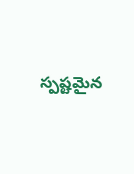స్పష్టమైన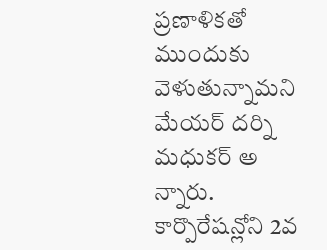ప్రణాళికతో ముందుకు వెళుతున్నామని మేయర్ దర్ని మధుకర్ అ న్నారు. కార్పొరేషన్లోని 2వ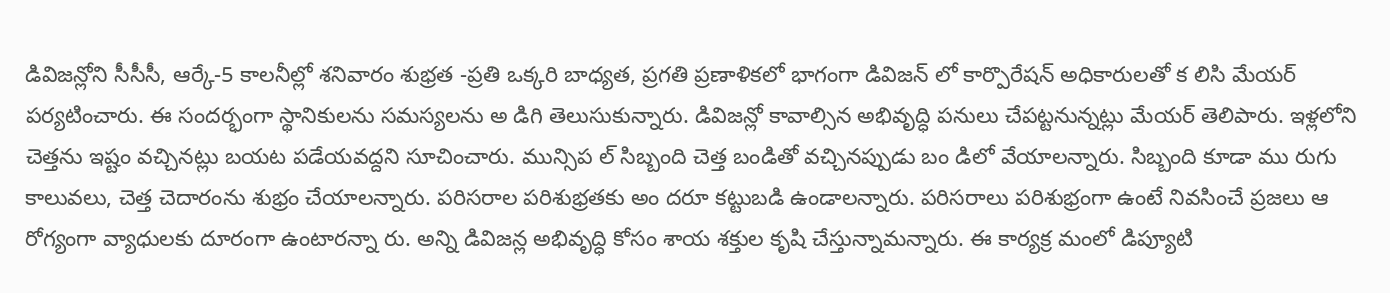డివిజన్లోని సీసీసీ, ఆర్కే-5 కాలనీల్లో శనివారం శుభ్రత -ప్రతి ఒక్కరి బాధ్యత, ప్రగతి ప్రణాళికలో భాగంగా డివిజన్ లో కార్పొరేషన్ అధికారులతో క లిసి మేయర్ పర్యటించారు. ఈ సందర్భంగా స్థానికులను సమస్యలను అ డిగి తెలుసుకున్నారు. డివిజన్లో కావాల్సిన అభివృద్ధి పనులు చేపట్టనున్నట్లు మేయర్ తెలిపారు. ఇళ్లలోని చెత్తను ఇష్టం వచ్చినట్లు బయట పడేయవద్దని సూచించారు. మున్సిప ల్ సిబ్బంది చెత్త బండితో వచ్చినప్పుడు బం డిలో వేయాలన్నారు. సిబ్బంది కూడా ము రుగు కాలువలు, చెత్త చెదారంను శుభ్రం చేయాలన్నారు. పరిసరాల పరిశుభ్రతకు అం దరూ కట్టుబడి ఉండాలన్నారు. పరిసరాలు పరిశుభ్రంగా ఉంటే నివసించే ప్రజలు ఆ రోగ్యంగా వ్యాధులకు దూరంగా ఉంటారన్నా రు. అన్ని డివిజన్ల అభివృద్ధి కోసం శాయ శక్తుల కృషి చేస్తున్నామన్నారు. ఈ కార్యక్ర మంలో డిప్యూటి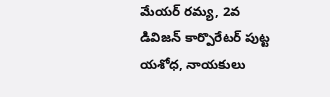మేయర్ రమ్య, 2వ డివిజన్ కార్పొరేటర్ పుట్ట యశోధ, నాయకులు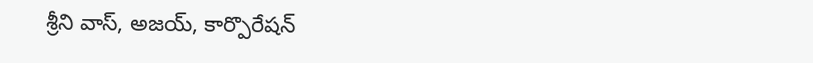శ్రీని వాస్, అజయ్, కార్పొరేషన్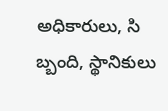అధికారులు, సి బ్బంది, స్థానికులు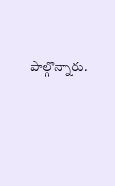పాల్గొన్నారు.